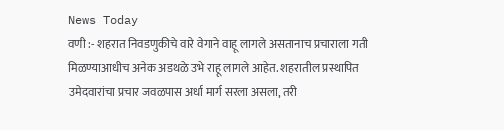News Today
वणी :- शहरात निवडणुकीचे वारे वेगाने वाहू लागले असतानाच प्रचाराला गती मिळण्याआधीच अनेक अडथळे उभे राहू लागले आहेत. शहरातील प्रस्थापित उमेदवारांचा प्रचार जवळपास अर्धा मार्ग सरला असला, तरी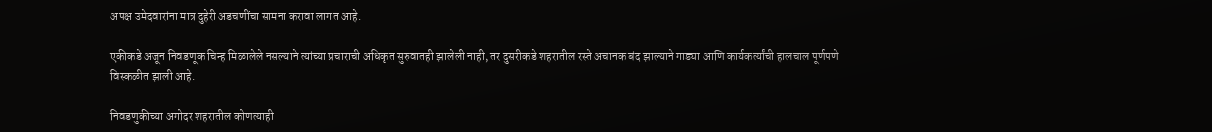अपक्ष उमेदवारांना मात्र दुहेरी अडचणींचा सामना करावा लागत आहे.

एकीकडे अजून निवडणूक चिन्ह मिळालेले नसल्याने त्यांच्या प्रचाराची अधिकृत सुरुवातही झालेली नाही, तर दुसरीकडे शहरातील रस्ते अचानक बंद झाल्याने गाड्या आणि कार्यकर्त्यांची हालचाल पूर्णपणे विस्कळीत झाली आहे.

निवडणुकीच्या अगोदर शहरातील कोणत्याही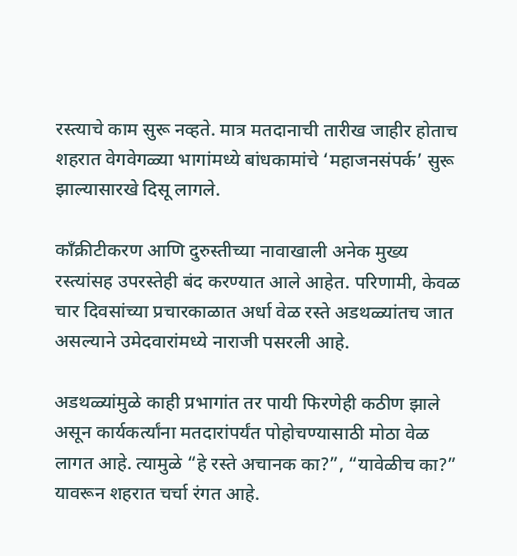रस्त्याचे काम सुरू नव्हते. मात्र मतदानाची तारीख जाहीर होताच शहरात वेगवेगळ्या भागांमध्ये बांधकामांचे ‘महाजनसंपर्क’ सुरू झाल्यासारखे दिसू लागले.

काँक्रीटीकरण आणि दुरुस्तीच्या नावाखाली अनेक मुख्य रस्त्यांसह उपरस्तेही बंद करण्यात आले आहेत. परिणामी, केवळ चार दिवसांच्या प्रचारकाळात अर्धा वेळ रस्ते अडथळ्यांतच जात असल्याने उमेदवारांमध्ये नाराजी पसरली आहे.

अडथळ्यांमुळे काही प्रभागांत तर पायी फिरणेही कठीण झाले असून कार्यकर्त्यांना मतदारांपर्यंत पोहोचण्यासाठी मोठा वेळ लागत आहे. त्यामुळे “हे रस्ते अचानक का?”, “यावेळीच का?” यावरून शहरात चर्चा रंगत आहे.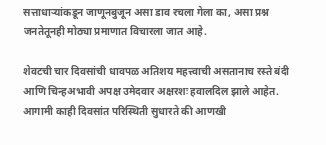सत्ताधाऱ्यांकडून जाणूनबुजून असा डाव रचला गेला का, असा प्रश्न जनतेतूनही मोठ्या प्रमाणात विचारला जात आहे.

शेवटची चार दिवसांची धावपळ अतिशय महत्त्वाची असतानाच रस्ते बंदी आणि चिन्हअभावी अपक्ष उमेदवार अक्षरशः हवालदिल झाले आहेत. आगामी काही दिवसांत परिस्थिती सुधारते की आणखी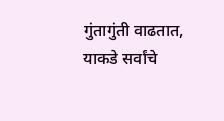गुंतागुंती वाढतात, याकडे सर्वांचे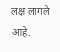लक्ष लागले आहे.